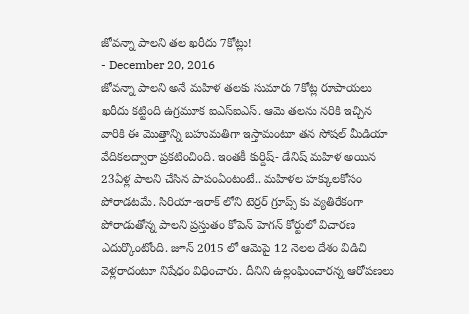జోవన్నా పాలని తల ఖరీదు 7కోట్లు!
- December 20, 2016
జోవన్నా పాలని అనే మహిళ తలకు సుమారు 7కోట్ల రూపాయలు ఖరీదు కట్టింది ఉగ్రమూక ఐఎస్ఐఎస్. ఆమె తలను నరికి ఇచ్చిన వారికి ఈ మొత్తాన్ని బహుమతిగా ఇస్తామంటూ తన సోషల్ మీడియా వేదికలద్వారా ప్రకటించింది. ఇంతకీ కుర్దిష్- డేనిష్ మహిళ అయిన 23ఏళ్ల పాలని చేసిన పాపంఏంటంటే.. మహిళల హక్కులకోసం పోరాడటమే. సిరియా-ఇరాక్ లోని టెర్రర్ గ్రూప్స్ కు వ్యతిరేకంగా పోరాడుతోన్న పాలని ప్రస్తుతం కోపెన్ హెగన్ కోర్టులో విచారణ ఎదుర్కొంటోంది. జూన్ 2015 లో ఆమెపై 12 నెలల దేశం విడిచి వెళ్లరాదంటూ నిషేధం విధించారు. దీనిని ఉల్లంఘించారన్న ఆరోపణలు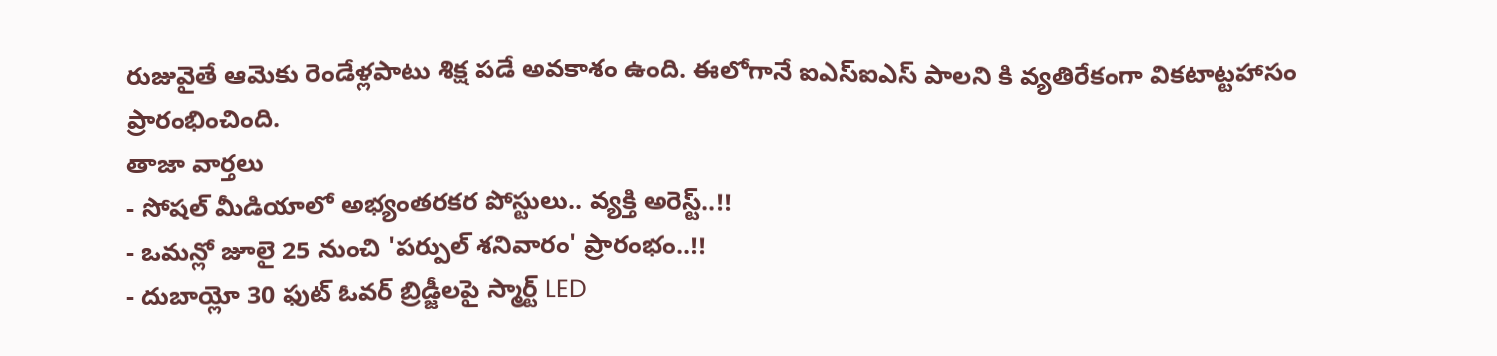రుజువైతే ఆమెకు రెండేళ్లపాటు శిక్ష పడే అవకాశం ఉంది. ఈలోగానే ఐఎస్ఐఎస్ పాలని కి వ్యతిరేకంగా వికటాట్టహాసం ప్రారంభించింది.
తాజా వార్తలు
- సోషల్ మీడియాలో అభ్యంతరకర పోస్టులు.. వ్యక్తి అరెస్ట్..!!
- ఒమన్లో జూలై 25 నుంచి 'పర్పుల్ శనివారం' ప్రారంభం..!!
- దుబాయ్లో 30 ఫుట్ ఓవర్ బ్రిడ్జీలపై స్మార్ట్ LED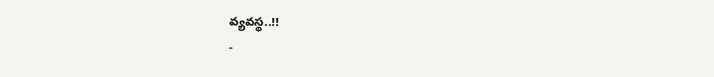వ్యవస్థ..!!
-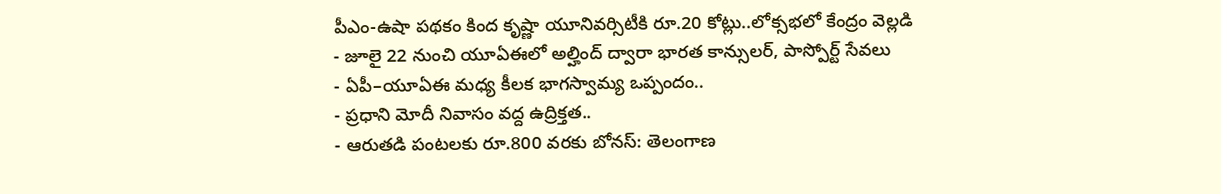పీఎం-ఉషా పథకం కింద కృష్ణా యూనివర్సిటీకి రూ.20 కోట్లు..లోక్సభలో కేంద్రం వెల్లడి
- జూలై 22 నుంచి యూఏఈలో అల్హింద్ ద్వారా భారత కాన్సులర్, పాస్పోర్ట్ సేవలు
- ఏపీ–యూఏఈ మధ్య కీలక భాగస్వామ్య ఒప్పందం..
- ప్రధాని మోదీ నివాసం వద్ద ఉద్రిక్తత..
- ఆరుతడి పంటలకు రూ.800 వరకు బోనస్: తెలంగాణ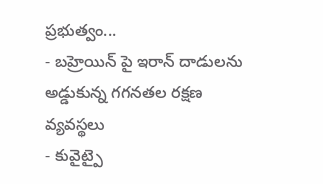ప్రభుత్వం...
- బహ్రెయిన్ పై ఇరాన్ దాడులను అడ్డుకున్న గగనతల రక్షణ వ్యవస్థలు
- కువైట్పై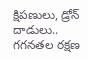క్షిపణులు, డ్రోన్ దాడులు.. గగనతల రక్షణ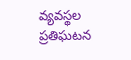వ్యవస్థల ప్రతిఘటన